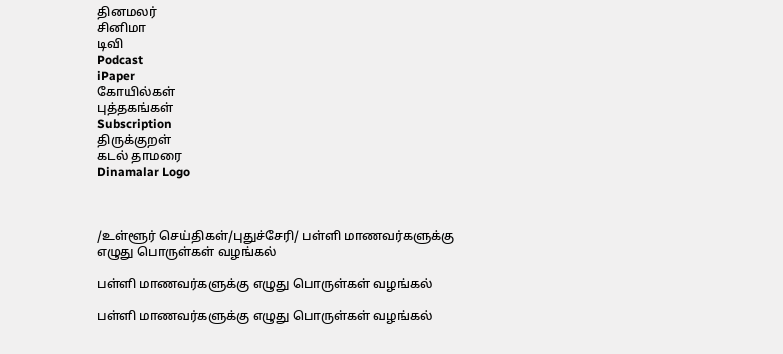தினமலர்
சினிமா
டிவி
Podcast
iPaper
கோயில்கள்
புத்தகங்கள்
Subscription
திருக்குறள்
கடல் தாமரை
Dinamalar Logo



/உள்ளூர் செய்திகள்/புதுச்சேரி/ பள்ளி மாணவர்களுக்கு எழுது பொருள்கள் வழங்கல்

பள்ளி மாணவர்களுக்கு எழுது பொருள்கள் வழங்கல்

பள்ளி மாணவர்களுக்கு எழுது பொருள்கள் வழங்கல்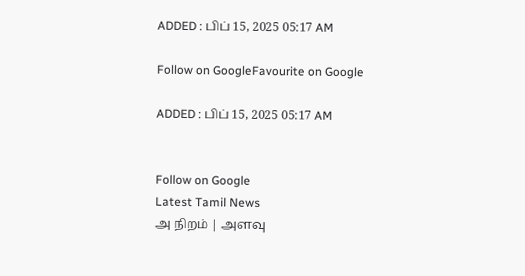ADDED : பிப் 15, 2025 05:17 AM

Follow on GoogleFavourite on Google

ADDED : பிப் 15, 2025 05:17 AM


Follow on Google
Latest Tamil News
அ நிறம் | அளவு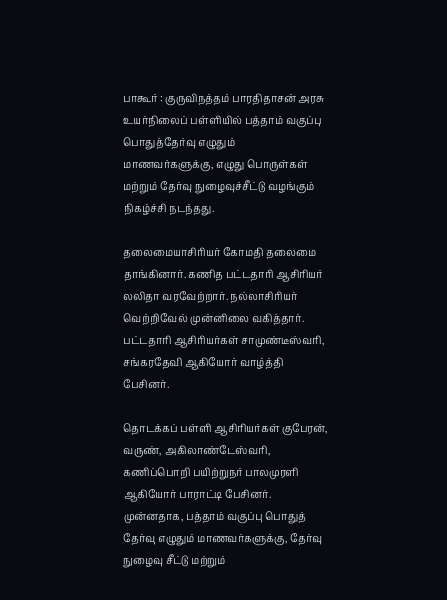பாகூர் : குருவிநத்தம் பாரதிதாசன் அரசு உயர்நிலைப் பள்ளியில் பத்தாம் வகுப்பு பொதுத்தேர்வு எழுதும் மாணவர்களுக்கு, எழுது பொருள்கள் மற்றும் தேர்வு நுழைவுச்சீட்டு வழங்கும் நிகழ்ச்சி நடந்தது.

தலைமையாசிரியர் கோமதி தலைமை தாங்கினார். கணித பட்டதாரி ஆசிரியர் லலிதா வரவேற்றார். நல்லாசிரியர் வெற்றிவேல் முன்னிலை வகித்தார். பட்டதாரி ஆசிரியர்கள் சாமுண்டீஸ்வரி, சங்கரதேவி ஆகியோர் வாழ்த்தி பேசினர்.

தொடக்கப் பள்ளி ஆசிரியர்கள் குபேரன், வருண், அகிலாண்டேஸ்வரி, கணிப்பொறி பயிற்றுநர் பாலமுரளி ஆகியோர் பாராட்டி பேசினர். முன்னதாக, பத்தாம் வகுப்பு பொதுத் தேர்வு எழுதும் மாணவர்களுக்கு, தேர்வு நுழைவு சீட்டு மற்றும்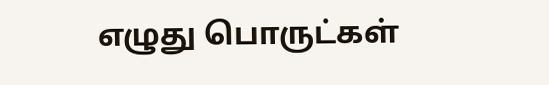எழுது பொருட்கள்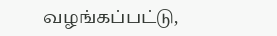வழங்கப்பட்டு,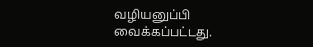வழியனுப்பி வைக்கப்பட்டது.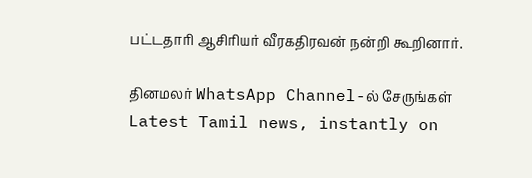பட்டதாரி ஆசிரியர் வீரகதிரவன் நன்றி கூறினார்.

தினமலர் WhatsApp Channel-ல் சேருங்கள்
Latest Tamil news, instantly on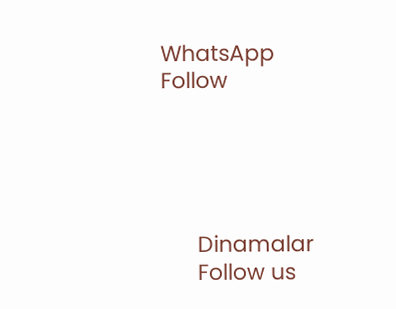WhatsApp
Follow





      Dinamalar
      Follow us